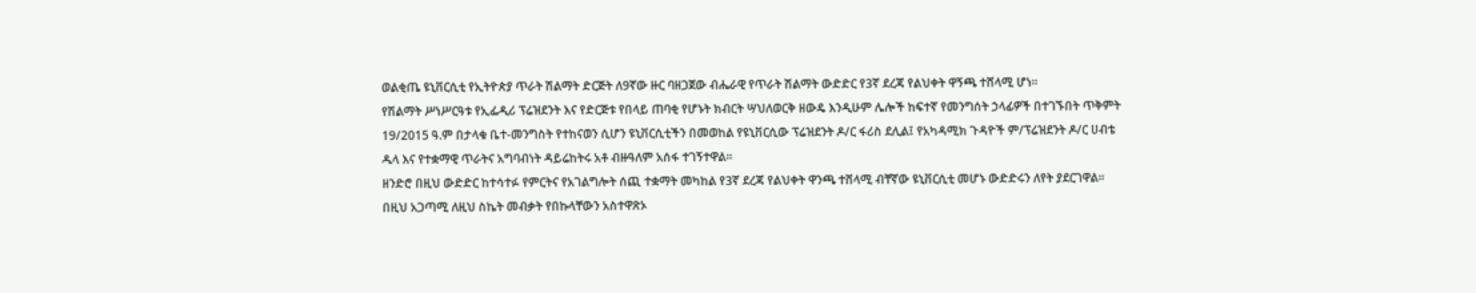ወልቂጤ ዩኒቨርሲቲ የኢትዮጵያ ጥራት ሽልማት ድርጅት ለ9ኛው ዙር ባዘጋጀው ብሔራዊ የጥራት ሽልማት ውድድር የ3ኛ ደረጃ የልህቀት ዋኝጫ ተሸላሚ ሆነ፡፡
የሽልማት ሥነሥርዓቱ የኢፌዲሪ ፕሬዝደንት እና የድርጅቱ የበላይ ጠባቂ የሆኑት ክብርት ሣህለወርቅ ዘውዴ እንዲሁም ሌሎች ከፍተኛ የመንግሰት ኃላፊዎች በተገኙበት ጥቅምት 19/2015 ዓ.ም በታላቁ ቤተ-መንግስት የተከናወን ሲሆን ዩኒቨርሲቲችን በመወከል የዩኒቨርሲው ፕሬዝደንት ዶ/ር ፋሪስ ደሊል፤ የአካዳሚክ ጉዳዮች ም/ፕሬዝደንት ዶ/ር ሀብቴ ዱላ እና የተቋማዊ ጥራትና አግባብነት ዳይሬከትሩ አቶ ብዙዓለም አሰፋ ተገኝተዋል፡፡
ዘንድሮ በዚህ ውድድር ከተሳተፉ የምርትና የአገልግሎት ሰጪ ተቋማት መካከል የ3ኛ ደረጃ የልህቀት ዋንጫ ተሸላሚ ብቸኛው ዩኒቨርሲቲ መሆኑ ውድድሩን ለየት ያደርገዋል።
በዚህ አጋጣሚ ለዚህ ስኬት መብቃት የበኩላቸውን አስተዋጽኦ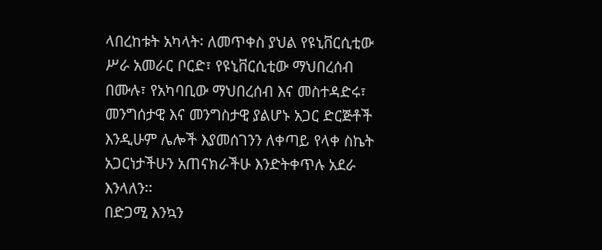ላበረከቱት አካላት፡ ለመጥቀስ ያህል የዩኒቨርሲቲው ሥራ አመራር ቦርድ፣ የዩኒቨርሲቲው ማህበረሰብ በሙሉ፣ የአካባቢው ማህበረሰብ እና መስተዳድሩ፣ መንግሰታዊ እና መንግስታዊ ያልሆኑ አጋር ድርጅቶች እንዲሁም ሌሎች እያመሰገንን ለቀጣይ የላቀ ስኬት አጋርነታችሁን አጠናክራችሁ እንድትቀጥሉ አደራ እንላለን፡፡
በድጋሚ እንኳን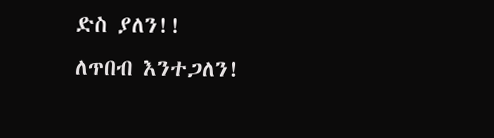ድስ ያለን!!
ለጥበብ እንተጋለን!